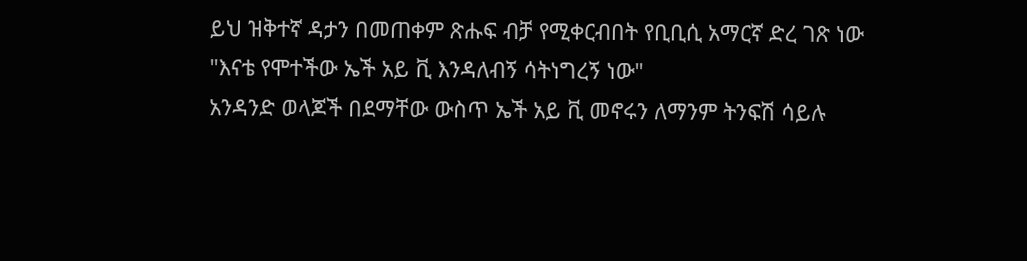ይህ ዝቅተኛ ዳታን በመጠቀም ጽሑፍ ብቻ የሚቀርብበት የቢቢሲ አማርኛ ድረ ገጽ ነው
"እናቴ የሞተችው ኤች አይ ቪ እንዳለብኝ ሳትነግረኝ ነው"
አንዳንድ ወላጆች በደማቸው ውስጥ ኤች አይ ቪ መኖሩን ለማንም ትንፍሽ ሳይሉ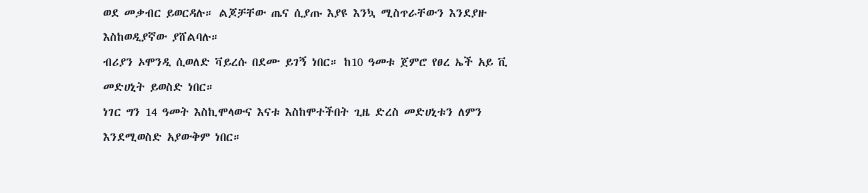ወደ መቃብር ይወርዳሉ። ልጆቻቸው ጤና ሲያጡ እያዩ እንኳ ሚስጥራቸውን እንደያዙ እስከወዲያኛው ያሸልባሉ።
ብሪያን ኦሞንዲ ሲወለድ ቫይረሱ በደሙ ይገኝ ነበር። ከ10 ዓመቱ ጀምሮ የፀረ ኤች አይ ቪ መድሀኒት ይወስድ ነበር።
ነገር ግን 14 ዓመት እስኪሞላውና እናቱ እስከሞተችበት ጊዜ ድረስ መድሀኒቱን ለምን እንደሚወስድ አያውቅም ነበር።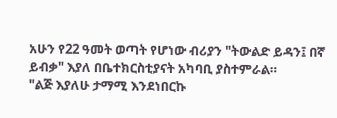አሁን የ22 ዓመት ወጣት የሆነው ብሪያን "ትውልድ ይዳን፤ በኛ ይብቃ" እያለ በቤተክርስቲያናት አካባቢ ያስተምራል።
"ልጅ እያለሁ ታማሚ እንደነበርኩ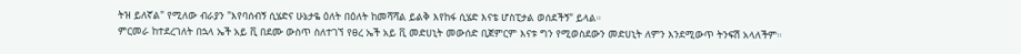ትዝ ይለኛል" የሚለው ብራያን "እየባሰብኝ ሲሄድና ሁኔታዬ ዕለት በዕለት ከመሻሻል ይልቅ እየከፋ ሲሄድ እናቴ ሆስፒታል ወሰደችኝ" ይላል።
ምርመራ ከተደረገለት በኋላ ኤች አይ ቪ በደሙ ውስጥ ስለተገኘ የፀረ ኤች አይ ቪ መድሀኒት መውሰድ ቢጀምርም እናቱ ግን የሚወስደውን መድሀኒት ለምን እንደሚውጥ ትንፍሽ አላለችም።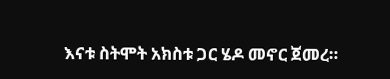እናቱ ስትሞት አክስቱ ጋር ሄዶ መኖር ጀመረ።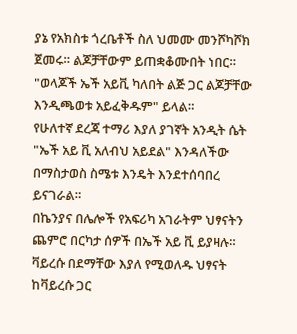ያኔ የአክስቱ ጎረቤቶች ስለ ህመሙ መንሾካሾክ ጀመሩ። ልጆቻቸውም ይጠቋቆሙበት ነበር።
"ወላጆች ኤች አይቪ ካለበት ልጅ ጋር ልጆቻቸው እንዲጫወቱ አይፈቅዱም" ይላል።
የሁለተኛ ደረጃ ተማሪ እያለ ያገኛት አንዲት ሴት "ኤች አይ ቪ አለብህ አይደል" እንዳለችው በማስታወስ ስሜቱ እንዴት እንደተሰባበረ ይናገራል።
በኬንያና በሌሎች የአፍሪካ አገራትም ህፃናትን ጨምሮ በርካታ ሰዎች በኤች አይ ቪ ይያዛሉ። ቫይረሱ በደማቸው እያለ የሚወለዱ ህፃናት ከቫይረሱ ጋር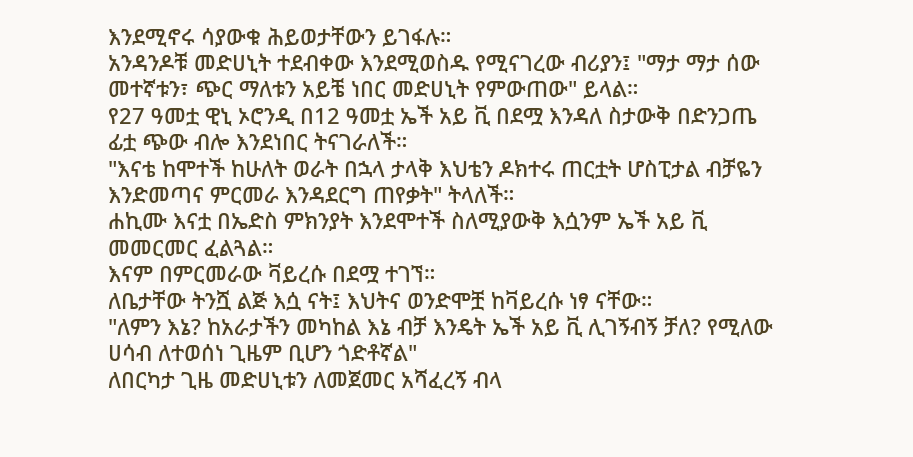እንደሚኖሩ ሳያውቁ ሕይወታቸውን ይገፋሉ።
አንዳንዶቹ መድሀኒት ተደብቀው እንደሚወስዱ የሚናገረው ብሪያን፤ "ማታ ማታ ሰው መተኛቱን፣ ጭር ማለቱን አይቼ ነበር መድሀኒት የምውጠው" ይላል።
የ27 ዓመቷ ዊኒ ኦሮንዲ በ12 ዓመቷ ኤች አይ ቪ በደሟ እንዳለ ስታውቅ በድንጋጤ ፊቷ ጭው ብሎ እንደነበር ትናገራለች።
"እናቴ ከሞተች ከሁለት ወራት በኋላ ታላቅ እህቴን ዶክተሩ ጠርቷት ሆስፒታል ብቻዬን እንድመጣና ምርመራ እንዳደርግ ጠየቃት" ትላለች።
ሐኪሙ እናቷ በኤድስ ምክንያት እንደሞተች ስለሚያውቅ እሷንም ኤች አይ ቪ መመርመር ፈልጓል።
እናም በምርመራው ቫይረሱ በደሟ ተገኘ።
ለቤታቸው ትንሿ ልጅ እሷ ናት፤ እህትና ወንድሞቿ ከቫይረሱ ነፃ ናቸው።
"ለምን እኔ? ከአራታችን መካከል እኔ ብቻ እንዴት ኤች አይ ቪ ሊገኝብኝ ቻለ? የሚለው ሀሳብ ለተወሰነ ጊዜም ቢሆን ጎድቶኛል"
ለበርካታ ጊዜ መድሀኒቱን ለመጀመር አሻፈረኝ ብላ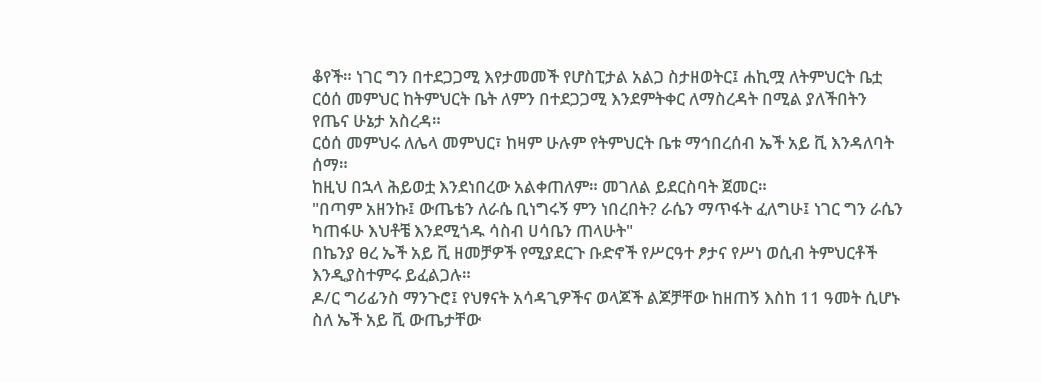ቆየች። ነገር ግን በተደጋጋሚ እየታመመች የሆስፒታል አልጋ ስታዘወትር፤ ሐኪሟ ለትምህርት ቤቷ ርዕሰ መምህር ከትምህርት ቤት ለምን በተደጋጋሚ እንደምትቀር ለማስረዳት በሚል ያለችበትን የጤና ሁኔታ አስረዳ።
ርዕሰ መምህሩ ለሌላ መምህር፣ ከዛም ሁሉም የትምህርት ቤቱ ማኅበረሰብ ኤች አይ ቪ እንዳለባት ሰማ።
ከዚህ በኋላ ሕይወቷ እንደነበረው አልቀጠለም። መገለል ይደርስባት ጀመር።
"በጣም አዘንኩ፤ ውጤቴን ለራሴ ቢነግሩኝ ምን ነበረበት? ራሴን ማጥፋት ፈለግሁ፤ ነገር ግን ራሴን ካጠፋሁ እህቶቼ እንደሚጎዱ ሳስብ ሀሳቤን ጠላሁት"
በኬንያ ፀረ ኤች አይ ቪ ዘመቻዎች የሚያደርጉ ቡድኖች የሥርዓተ ፆታና የሥነ ወሲብ ትምህርቶች እንዲያስተምሩ ይፈልጋሉ።
ዶ/ር ግሪፊንስ ማንጉሮ፤ የህፃናት አሳዳጊዎችና ወላጆች ልጆቻቸው ከዘጠኝ እስከ 11 ዓመት ሲሆኑ ስለ ኤች አይ ቪ ውጤታቸው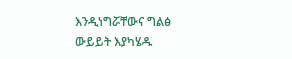እንዲነግሯቸውና ግልፅ ውይይት እያካሄዱ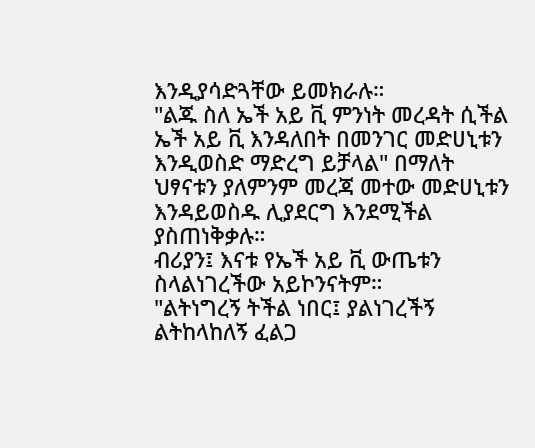እንዲያሳድጓቸው ይመክራሉ።
"ልጁ ስለ ኤች አይ ቪ ምንነት መረዳት ሲችል ኤች አይ ቪ እንዳለበት በመንገር መድሀኒቱን እንዲወስድ ማድረግ ይቻላል" በማለት ህፃናቱን ያለምንም መረጃ መተው መድሀኒቱን እንዳይወስዱ ሊያደርግ እንደሚችል ያስጠነቅቃሉ።
ብሪያን፤ እናቱ የኤች አይ ቪ ውጤቱን ስላልነገረችው አይኮንናትም።
"ልትነግረኝ ትችል ነበር፤ ያልነገረችኝ ልትከላከለኝ ፈልጋ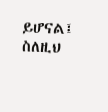ይሆናል፤ ስለዚህ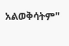አልወቅሳትም"